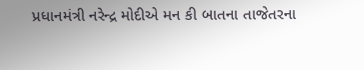પ્રધાનમંત્રી નરેન્દ્ર મોદીએ મન કી બાતના તાજેતરના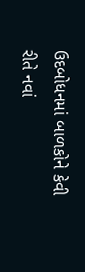ઉદબોધનમાં બાળકોને કેવી રીતે નવાં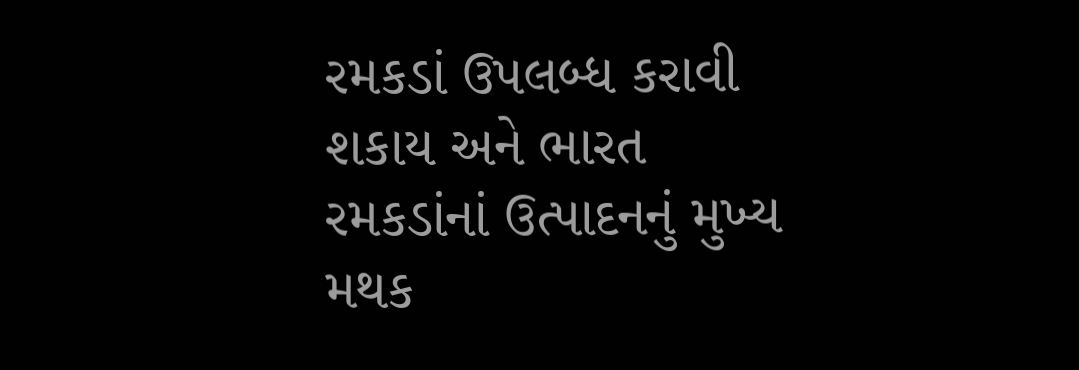રમકડાં ઉપલબ્ધ કરાવી શકાય અને ભારત રમકડાંનાં ઉત્પાદનનું મુખ્ય મથક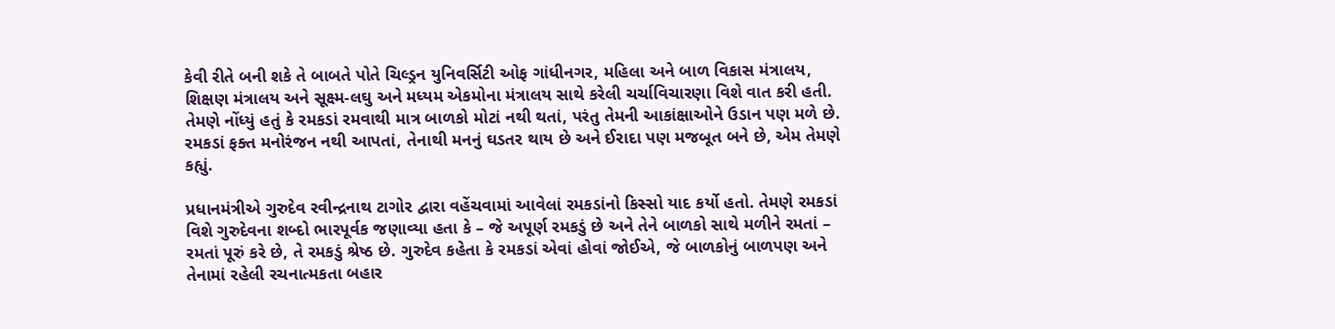કેવી રીતે બની શકે તે બાબતે પોતે ચિલ્ડ્રન યુનિવર્સિટી ઓફ ગાંધીનગર, મહિલા અને બાળ વિકાસ મંત્રાલય, શિક્ષણ મંત્રાલય અને સૂક્ષ્મ-લઘુ અને મધ્યમ એકમોના મંત્રાલય સાથે કરેલી ચર્ચાવિચારણા વિશે વાત કરી હતી. તેમણે નોંધ્યું હતું કે રમકડાં રમવાથી માત્ર બાળકો મોટાં નથી થતાં, પરંતુ તેમની આકાંક્ષાઓને ઉડાન પણ મળે છે. રમકડાં ફક્ત મનોરંજન નથી આપતાં, તેનાથી મનનું ઘડતર થાય છે અને ઈરાદા પણ મજબૂત બને છે, એમ તેમણે કહ્યું.

પ્રધાનમંત્રીએ ગુરુદેવ રવીન્દ્રનાથ ટાગોર દ્વારા વહેંચવામાં આવેલાં રમકડાંનો કિસ્સો યાદ કર્યો હતો. તેમણે રમકડાં વિશે ગુરુદેવના શબ્દો ભારપૂર્વક જણાવ્યા હતા કે – જે અપૂર્ણ રમકડું છે અને તેને બાળકો સાથે મળીને રમતાં – રમતાં પૂરું કરે છે, તે રમકડું શ્રેષ્ઠ છે. ગુરુદેવ કહેતા કે રમકડાં એવાં હોવાં જોઈએ, જે બાળકોનું બાળપણ અને તેનામાં રહેલી રચનાત્મકતા બહાર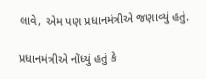લાવે, એમ પણ પ્રધાનમંત્રીએ જણાવ્યું હતું.

પ્રધાનમંત્રીએ નોંધ્યું હતું કે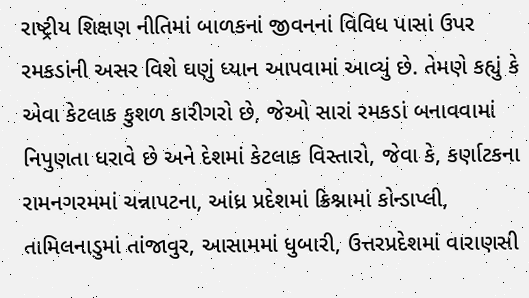રાષ્ટ્રીય શિક્ષણ નીતિમાં બાળકનાં જીવનનાં વિવિધ પાસાં ઉપર રમકડાંની અસર વિશે ઘણું ધ્યાન આપવામાં આવ્યું છે. તેમણે કહ્યું કે એવા કેટલાક કુશળ કારીગરો છે, જેઓ સારાં રમકડાં બનાવવામાં નિપુણતા ધરાવે છે અને દેશમાં કેટલાક વિસ્તારો, જેવા કે, કર્ણાટકના રામનગરમમાં ચન્નાપટના, આંધ્ર પ્રદેશમાં ક્રિશ્નામાં કોન્ડાપ્લી, તામિલનાડુમાં તાંજાવુર, આસામમાં ધુબારી, ઉત્તરપ્રદેશમાં વારાણસી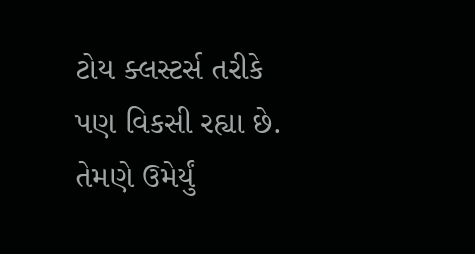ટોય ક્લસ્ટર્સ તરીકે પણ વિકસી રહ્યા છે. તેમણે ઉમેર્યું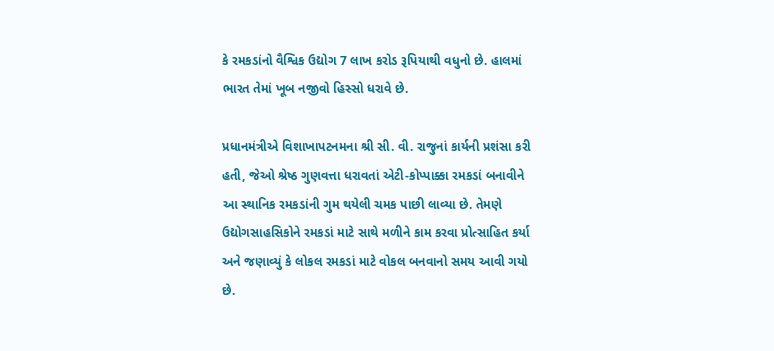કે રમકડાંનો વૈશ્વિક ઉદ્યોગ 7 લાખ કરોડ રૂપિયાથી વધુનો છે. હાલમાં ભારત તેમાં ખૂબ નજીવો હિસ્સો ધરાવે છે.

પ્રધાનમંત્રીએ વિશાખાપટનમના શ્રી સી. વી. રાજુનાં કાર્યની પ્રશંસા કરી હતી, જેઓ શ્રેષ્ઠ ગુણવત્તા ધરાવતાં એટી-કોપ્પાક્કા રમકડાં બનાવીને આ સ્થાનિક રમકડાંની ગુમ થયેલી ચમક પાછી લાવ્યા છે. તેમણે ઉદ્યોગસાહસિકોને રમકડાં માટે સાથે મળીને કામ કરવા પ્રોત્સાહિત કર્યા અને જણાવ્યું કે લોકલ રમકડાં માટે વોકલ બનવાનો સમય આવી ગયો છે.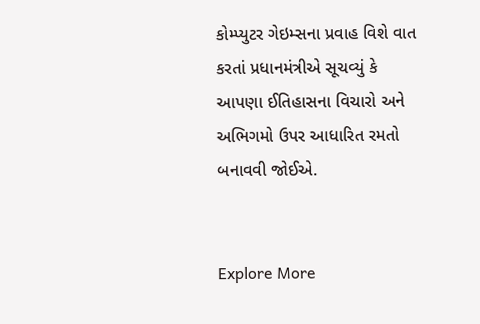કોમ્પ્યુટર ગેઇમ્સના પ્રવાહ વિશે વાત કરતાં પ્રધાનમંત્રીએ સૂચવ્યું કે આપણા ઈતિહાસના વિચારો અને અભિગમો ઉપર આધારિત રમતો બનાવવી જોઈએ.


Explore More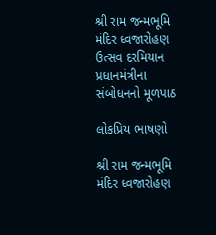શ્રી રામ જન્મભૂમિ મંદિર ધ્વજારોહણ ઉત્સવ દરમિયાન પ્રધાનમંત્રીના સંબોધનનો મૂળપાઠ

લોકપ્રિય ભાષણો

શ્રી રામ જન્મભૂમિ મંદિર ધ્વજારોહણ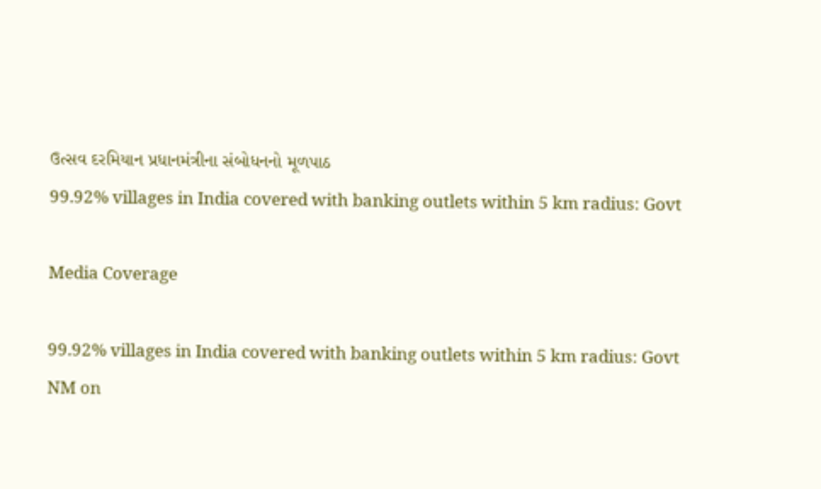ઉત્સવ દરમિયાન પ્રધાનમંત્રીના સંબોધનનો મૂળપાઠ
99.92% villages in India covered with banking outlets within 5 km radius: Govt

Media Coverage

99.92% villages in India covered with banking outlets within 5 km radius: Govt
NM on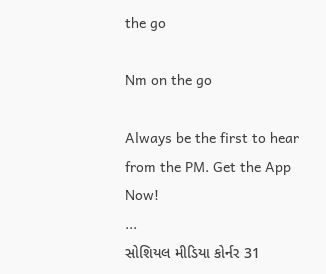the go

Nm on the go

Always be the first to hear from the PM. Get the App Now!
...
સોશિયલ મીડિયા કોર્નર 31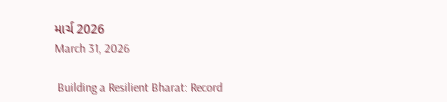માર્ચ 2026
March 31, 2026

 Building a Resilient Bharat: Record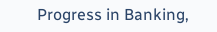Progress in Banking,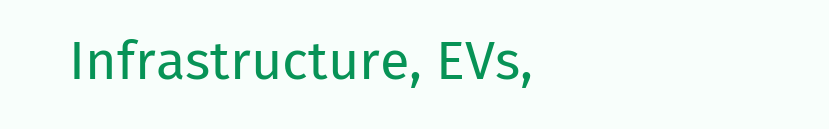Infrastructure, EVs,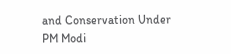and Conservation Under PM Modi